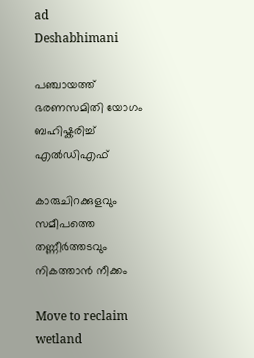ad
Deshabhimani

പഞ്ചായത്ത് ഭരണസമിതി യോഗം ബഹിഷ്കരിച്ച്‌ എൽഡിഎഫ്‌

കാരുചിറക്കുളവും സമീപത്തെ തണ്ണീർത്തടവും നികത്താൻ നീക്കം

Move to reclaim wetland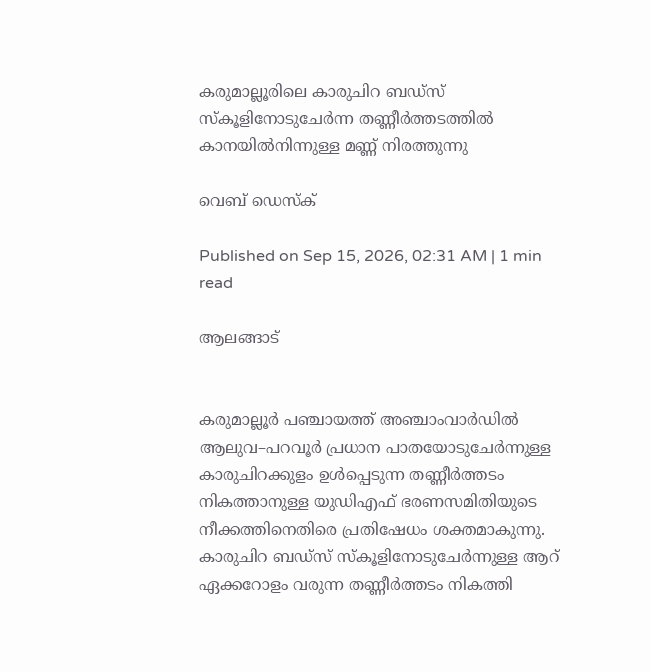കരുമാല്ലൂരിലെ കാരുചിറ ബഡ്‌സ് സ്കൂളിനോടുചേർന്ന തണ്ണീർത്തടത്തിൽ
കാനയിൽനിന്നുള്ള മണ്ണ്‌ നിരത്തുന്നു

വെബ് ഡെസ്ക്

Published on Sep 15, 2026, 02:31 AM | 1 min read

ആലങ്ങാട്


കരുമാല്ലൂർ പഞ്ചായത്ത് അഞ്ചാംവാർഡിൽ ആലുവ–പറവൂർ പ്രധാന പാതയോടുചേർന്നുള്ള കാരുചിറക്കുളം ഉൾപ്പെടുന്ന തണ്ണീർത്തടം നികത്താനുള്ള യുഡിഎഫ് ഭരണസമിതിയുടെ നീക്കത്തിനെതിരെ പ്രതിഷേധം ശക്തമാകുന്നു. കാരുചിറ ബഡ്സ് സ്കൂളിനോടുചേർന്നുള്ള ആറ് ഏക്കറോളം വരുന്ന തണ്ണീർത്തടം നികത്തി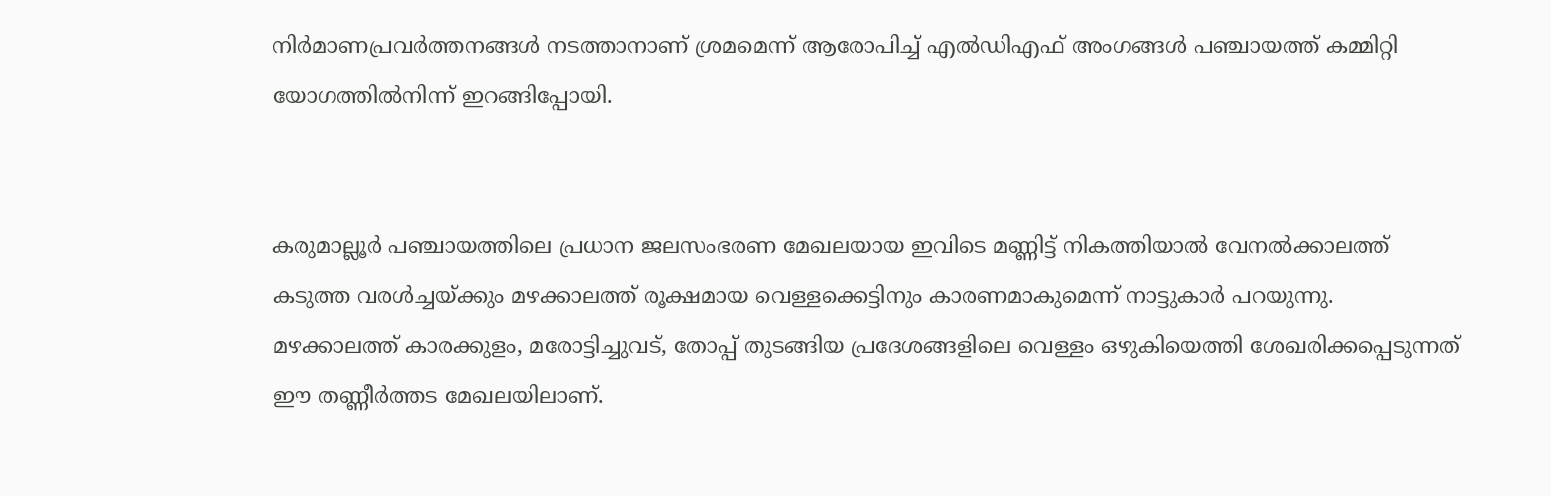നിർമാണപ്രവർത്തനങ്ങൾ നടത്താനാണ് ശ്രമമെന്ന്‌ ആരോപിച്ച് എൽഡിഎഫ് അംഗങ്ങൾ പഞ്ചായത്ത് കമ്മിറ്റി യോഗത്തിൽനിന്ന് ഇറങ്ങിപ്പോയി.


കരുമാല്ലൂർ പഞ്ചായത്തിലെ പ്രധാന ജലസംഭരണ മേഖലയായ ഇവിടെ മണ്ണിട്ട്‌ നികത്തിയാൽ വേനൽക്കാലത്ത് കടുത്ത വരൾച്ചയ്ക്കും മഴക്കാലത്ത് രൂക്ഷമായ വെള്ളക്കെട്ടിനും കാരണമാകുമെന്ന് നാട്ടുകാർ പറയുന്നു. മഴക്കാലത്ത് കാരക്കുളം, മരോട്ടിച്ചുവട്, തോപ്പ് തുടങ്ങിയ പ്രദേശങ്ങളിലെ വെള്ളം ഒഴുകിയെത്തി ശേഖരിക്കപ്പെടുന്നത് ഈ തണ്ണീർത്തട മേഖലയിലാണ്.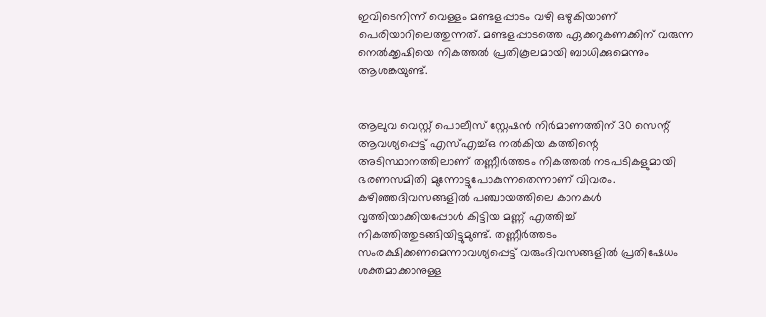ഇവിടെനിന്ന്‌ വെള്ളം മണ്ടളപ്പാടം വഴി ഒഴുകിയാണ് പെരിയാറിലെത്തുന്നത്. മണ്ടളപ്പാടത്തെ ഏക്കറുകണക്കിന് വരുന്ന നെൽക്കൃഷിയെ നികത്തൽ പ്രതികൂലമായി ബാധിക്കുമെന്നും ആശങ്കയുണ്ട്.


ആലുവ വെസ്റ്റ് പൊലീസ് സ്റ്റേഷൻ നിർമാണത്തിന്‌ 30 സെന്റ് ആവശ്യപ്പെട്ട് എസ്എച്ച്ഒ നൽകിയ കത്തിന്റെ അടിസ്ഥാനത്തിലാണ്‌ തണ്ണീർത്തടം നികത്തൽ നടപടികളുമായി ഭരണസമിതി മുന്നോട്ടുപോകുന്നതെന്നാണ് വിവരം. കഴിഞ്ഞദിവസങ്ങളിൽ പഞ്ചായത്തിലെ കാനകൾ വൃത്തിയാക്കിയപ്പോൾ കിട്ടിയ മണ്ണ് എത്തിച്ച്‌ നികത്തിത്തുടങ്ങിയിട്ടുമുണ്ട്‌. തണ്ണീർത്തടം സംരക്ഷിക്കണമെന്നാവശ്യപ്പെട്ട് വരുംദിവസങ്ങളിൽ പ്രതിഷേധം ശക്തമാക്കാനുള്ള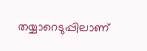തയ്യാറെടുപ്പിലാണ്‌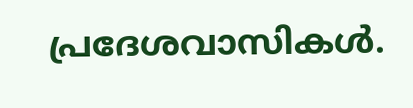പ്രദേശവാസികൾ.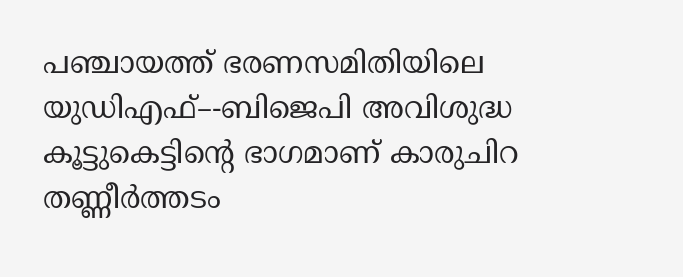പഞ്ചായത്ത് ഭരണസമിതിയിലെ യുഡിഎഫ്–-ബിജെപി അവിശുദ്ധ കൂട്ടുകെട്ടിന്റെ ഭാഗമാണ് കാരുചിറ തണ്ണീർത്തടം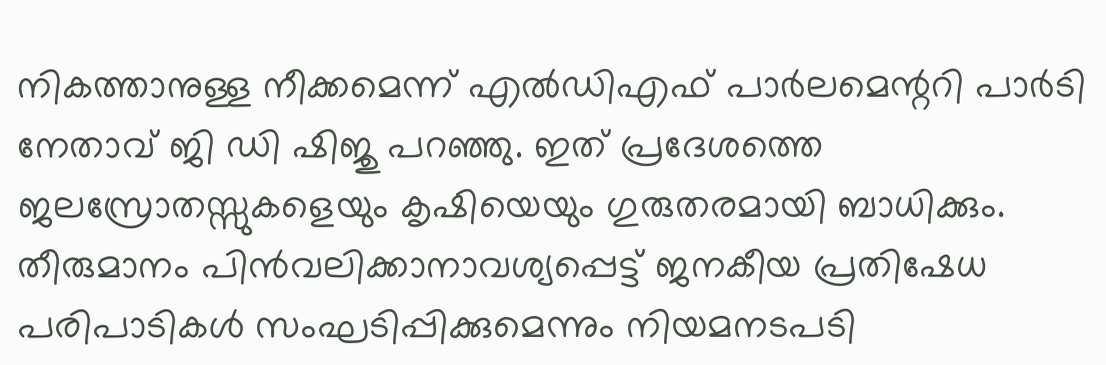നികത്താനുള്ള നീക്കമെന്ന് എൽഡിഎഫ് പാർലമെന്ററി പാർടി നേതാവ്‌ ജി ഡി ഷിജു പറഞ്ഞു. ഇത് പ്രദേശത്തെ ജലസ്രോതസ്സുകളെയും കൃഷിയെയും ഗുരുതരമായി ബാധിക്കും. തീരുമാനം പിൻവലിക്കാനാവശ്യപ്പെട്ട് ജനകീയ പ്രതിഷേധ പരിപാടികൾ സംഘടിപ്പിക്കുമെന്നും നിയമനടപടി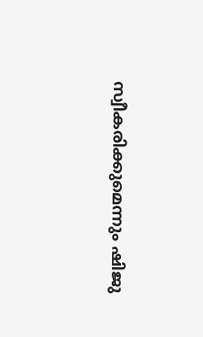സ്വീകരിക്കുമെന്നും ഷിജു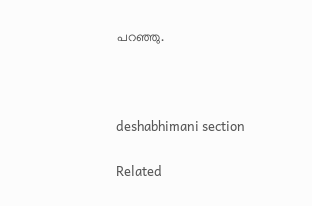പറഞ്ഞു.



deshabhimani section

Related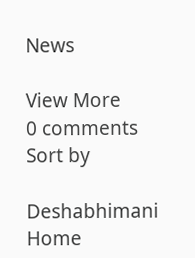News

View More
0 comments
Sort by

Deshabhimani
Home